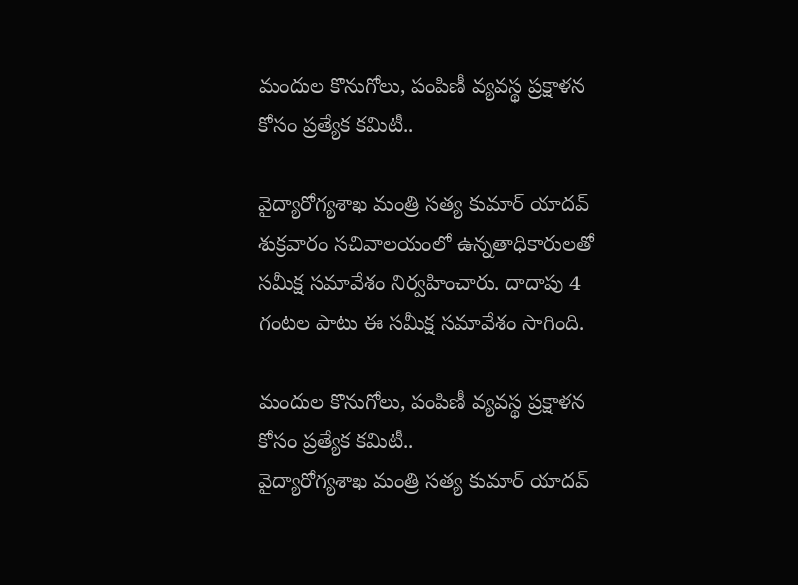మందుల కొనుగోలు, పంపిణీ వ్యవస్థ ప్రక్షాళన కోసం ప్రత్యేక కమిటీ..

వైద్యారోగ్యశాఖ మంత్రి సత్య కుమార్ యాద‌వ్ శుక్రవారం సచివాలయంలో ఉన్నతాధికారులతో సమీక్ష సమావేశం నిర్వహించారు. దాదాపు 4 గంట‌ల పాటు ఈ సమీక్ష సమావేశం సాగింది.

మందుల కొనుగోలు, పంపిణీ వ్యవస్థ ప్రక్షాళన కోసం ప్రత్యేక కమిటీ..
వైద్యారోగ్యశాఖ మంత్రి సత్య కుమార్ యాద‌వ్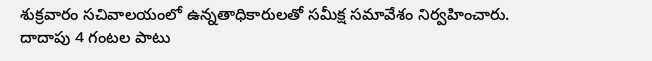శుక్రవారం సచివాలయంలో ఉన్నతాధికారులతో సమీక్ష సమావేశం నిర్వహించారు. దాదాపు 4 గంట‌ల పాటు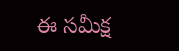ఈ సమీక్ష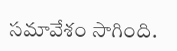సమావేశం సాగింది.